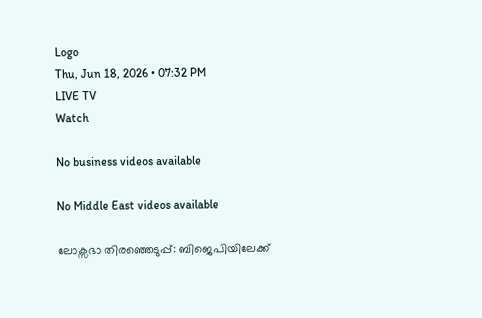Logo
Thu, Jun 18, 2026 • 07:32 PM
LIVE TV
Watch

No business videos available

No Middle East videos available

ലോക്സഭാ തിരഞ്ഞെടുപ്പ്: ബിജെപിയിലേക്ക്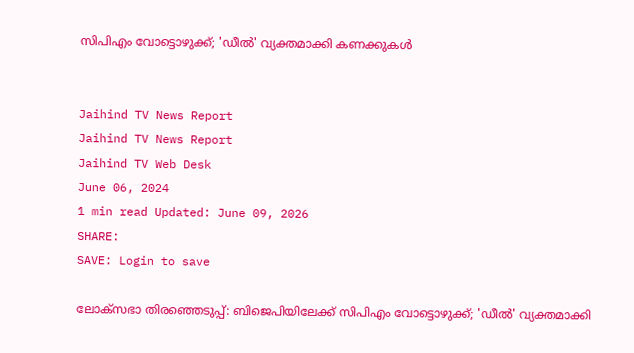സിപിഎം വോട്ടൊഴുക്ക്; 'ഡീല്‍' വ്യക്തമാക്കി കണക്കുകള്‍


Jaihind TV News Report
Jaihind TV News Report
Jaihind TV Web Desk
June 06, 2024
1 min read Updated: June 09, 2026
SHARE:
SAVE: Login to save

ലോക്സഭാ തിരഞ്ഞെടുപ്പ്: ബിജെപിയിലേക്ക് സിപിഎം വോട്ടൊഴുക്ക്; 'ഡീല്‍' വ്യക്തമാക്കി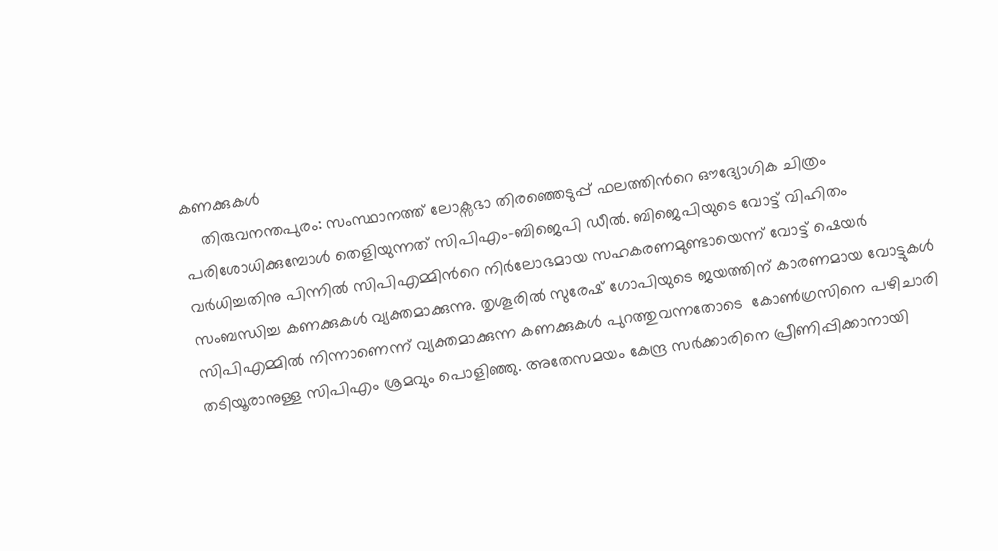കണക്കുകള്‍
    തിരുവനന്തപുരം: സംസ്ഥാനത്ത് ലോക്സഭാ തിരഞ്ഞെടുപ്പ് ഫലത്തിന്‍റെ ഔദ്യോഗിക ചിത്രം പരിശോധിക്കുമ്പോള്‍ തെളിയുന്നത് സിപിഎം-ബിജെപി ഡീല്‍. ബിജെപിയുടെ വോട്ട് വിഹിതം വർധിച്ചതിനു പിന്നില്‍ സിപിഎമ്മിന്‍റെ നിർലോഭമായ സഹകരണമുണ്ടായെന്ന് വോട്ട് ഷെയർ സംബന്ധിച്ച കണക്കുകള്‍ വ്യക്തമാക്കുന്നു. തൃശൂരില്‍ സുരേഷ് ഗോപിയുടെ ജയത്തിന് കാരണമായ വോട്ടുകള്‍ സിപിഎമ്മില്‍ നിന്നാണെന്ന് വ്യക്തമാക്കുന്ന കണക്കുകള്‍ പുറത്തുവന്നതോടെ  കോണ്‍ഗ്രസിനെ പഴിചാരി തടിയൂരാനുള്ള സിപിഎം ശ്രമവും പൊളിഞ്ഞു. അതേസമയം കേന്ദ്ര സർക്കാരിനെ പ്രീണിപ്പിക്കാനായി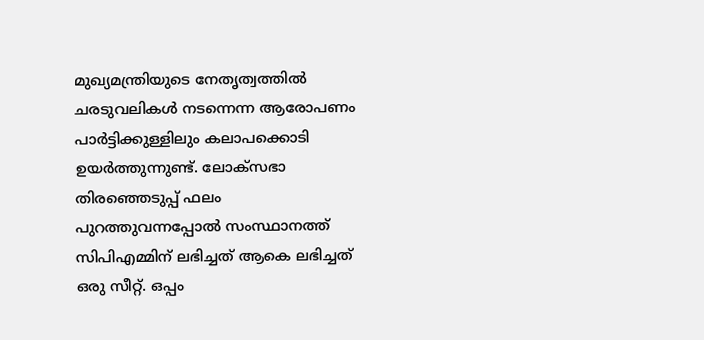മുഖ്യമന്ത്രിയുടെ നേതൃത്വത്തില്‍ ചരടുവലികള്‍ നടന്നെന്ന ആരോപണം പാർട്ടിക്കുള്ളിലും കലാപക്കൊടി ഉയർത്തുന്നുണ്ട്. ലോക്സഭാ തിരഞ്ഞെടുപ്പ് ഫലം പുറത്തുവന്നപ്പോല്‍ സംസ്ഥാനത്ത് സിപിഎമ്മിന് ലഭിച്ചത് ആകെ ലഭിച്ചത് ഒരു സീറ്റ്. ഒപ്പം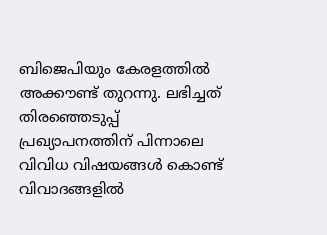ബിജെപിയും കേരളത്തില്‍ അക്കൗണ്ട് തുറന്നു. ലഭിച്ചത് തിരഞ്ഞെടുപ്പ് പ്രഖ്യാപനത്തിന് പിന്നാലെ വിവിധ വിഷയങ്ങള്‍ കൊണ്ട് വിവാദങ്ങളില്‍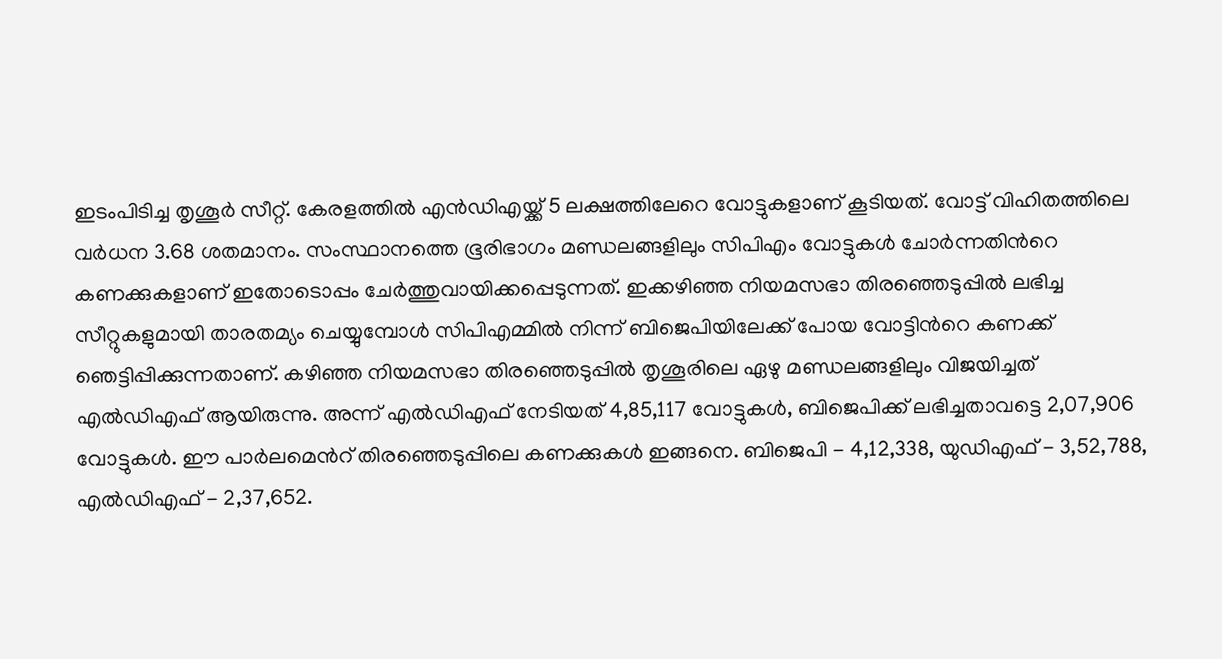ഇടംപിടിച്ച തൃശൂർ സീറ്റ്. കേരളത്തില്‍ എന്‍ഡിഎയ്ക്ക് 5 ലക്ഷത്തിലേറെ വോട്ടുകളാണ് കൂടിയത്. വോട്ട് വിഹിതത്തിലെ വർധന 3.68 ശതമാനം. സംസ്ഥാനത്തെ ഭൂരിഭാഗം മണ്ഡലങ്ങളിലും സിപിഎം വോട്ടുകള്‍ ചോർന്നതിന്‍റെ കണക്കുകളാണ് ഇതോടൊപ്പം ചേർത്തുവായിക്കപ്പെടുന്നത്. ഇക്കഴിഞ്ഞ നിയമസഭാ തിരഞ്ഞെടുപ്പില്‍ ലഭിച്ച സീറ്റുകളുമായി താരതമ്യം ചെയ്യുമ്പോള്‍ സിപിഎമ്മില്‍ നിന്ന് ബിജെപിയിലേക്ക് പോയ വോട്ടിന്‍റെ കണക്ക് ഞെട്ടിപ്പിക്കുന്നതാണ്. കഴിഞ്ഞ നിയമസഭാ തിരഞ്ഞെടുപ്പില്‍ തൃശൂരിലെ ഏഴു മണ്ഡലങ്ങളിലും വിജയിച്ചത് എല്‍ഡിഎഫ് ആയിരുന്നു. അന്ന് എല്‍ഡിഎഫ് നേടിയത് 4,85,117 വോട്ടുകള്‍, ബിജെപിക്ക് ലഭിച്ചതാവട്ടെ 2,07,906 വോട്ടുകള്‍. ഈ പാർലമെന്‍റ് തിരഞ്ഞെടുപ്പിലെ കണക്കുകള്‍ ഇങ്ങനെ. ബിജെപി - 4,12,338, യുഡിഎഫ് - 3,52,788, എല്‍ഡിഎഫ് - 2,37,652.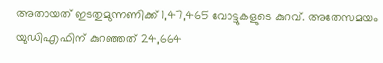അതായത് ഇടതുമുന്നണിക്ക് 1,47,465 വോട്ടുകളുടെ കുറവ്. അതേസമയം യുഡിഎഫിന് കുറഞ്ഞത് 24,664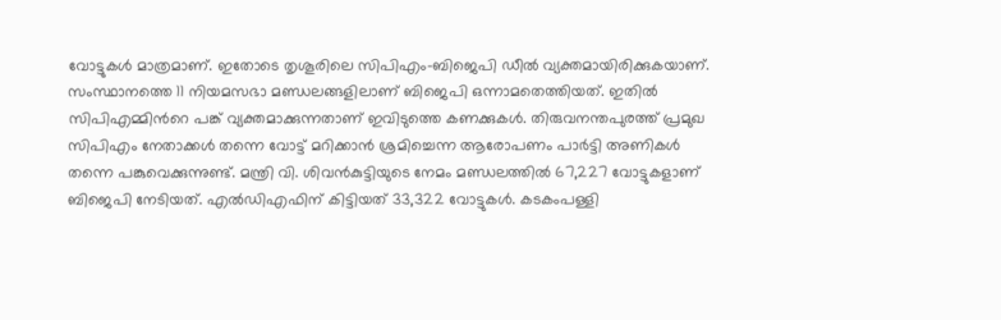വോട്ടുകള്‍ മാത്രമാണ്. ഇതോടെ തൃശൂരിലെ സിപിഎം-ബിജെപി ഡീല്‍ വ്യക്തമായിരിക്കുകയാണ്. സംസ്ഥാനത്തെ 11 നിയമസഭാ മണ്ഡലങ്ങളിലാണ് ബിജെപി ഒന്നാമതെത്തിയത്. ഇതില്‍ സിപിഎമ്മിന്‍റെ പങ്ക് വ്യക്തമാക്കുന്നതാണ് ഇവിടുത്തെ കണക്കുകള്‍. തിരുവനന്തപുരത്ത് പ്രമുഖ സിപിഎം നേതാക്കള്‍ തന്നെ വോട്ട് മറിക്കാന്‍ ശ്രമിച്ചെന്ന ആരോപണം പാർട്ടി അണികള്‍ തന്നെ പങ്കുവെക്കുന്നുണ്ട്. മന്ത്രി വി. ശിവന്‍കുട്ടിയുടെ നേമം മണ്ഡലത്തില്‍ 67,227 വോട്ടുകളാണ് ബിജെപി നേടിയത്. എല്‍ഡിഎഫിന് കിട്ടിയത് 33,322 വോട്ടുകള്‍. കടകംപള്ളി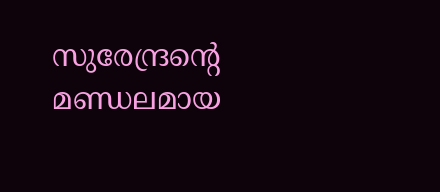സുരേന്ദ്രന്‍റെ മണ്ഡലമായ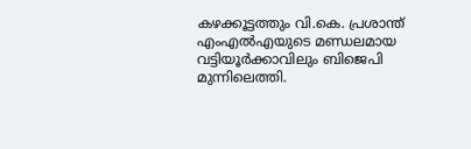കഴക്കൂട്ടത്തും വി.കെ. പ്രശാന്ത് എംഎല്‍എയുടെ മണ്ഡലമായ വട്ടിയൂർക്കാവിലും ബിജെപി മുന്നിലെത്തി.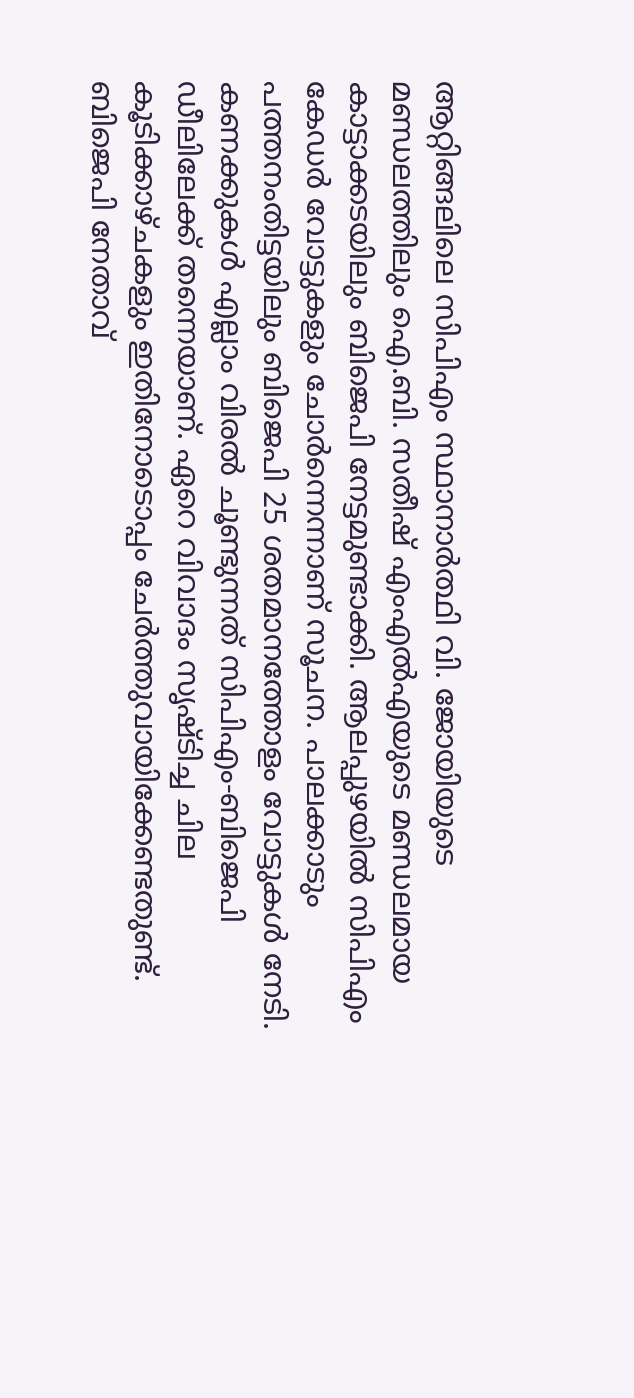ആറ്റിങ്ങലിലെ സിപിഎം സ്ഥാനാർത്ഥി വി. ജോയിയുടെ മണ്ഡലത്തിലും ഐ.ബി. സതീഷ് എംഎല്‍എയുടെ മണ്ഡലമായ കാട്ടാക്കടയിലും ബിജെപി നേട്ടമുണ്ടാക്കി. ആലപ്പുഴയില്‍ സിപിഎം കേഡർ വോട്ടുകളും ചോർന്നെന്നാണ് സൂചന. പാലക്കാടും പത്തനംതിട്ടയിലും ബിജെപി 25 ശതമാനത്തോളം വോട്ടുകള്‍ നേടി. കണക്കുകള്‍ എല്ലാം വിരല്‍ ചൂണ്ടുന്നത് സിപിഎം-ബിജെപി ഡീലിലേക്ക് തന്നെയാണ്. ഏറെ വിവാദം സൃഷ്ടിച്ച ചില കൂടിക്കാഴ്ചകളും ഇതിനോടൊപ്പം ചേർത്തുവായിക്കേണ്ടതുണ്ട്. ബിജെപി നേതാവ്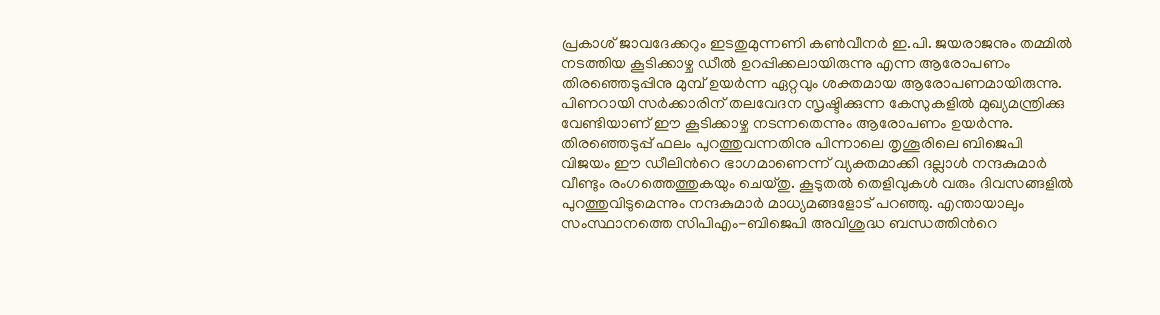പ്രകാശ് ജാവദേക്കറും ഇടതുമുന്നണി കണ്‍വീനർ ഇ.പി. ജയരാജനും തമ്മില്‍ നടത്തിയ കൂടിക്കാഴ്ച ഡീല്‍ ഉറപ്പിക്കലായിരുന്നു എന്ന ആരോപണം തിരഞ്ഞെടുപ്പിനു മുമ്പ് ഉയർന്ന ഏറ്റവും ശക്തമായ ആരോപണമായിരുന്നു. പിണറായി സർക്കാരിന് തലവേദന സൃഷ്ടിക്കുന്ന കേസുകളില്‍ മുഖ്യമന്ത്രിക്കു വേണ്ടിയാണ് ഈ കൂടിക്കാഴ്ച നടന്നതെന്നും ആരോപണം ഉയർന്നു. തിരഞ്ഞെടുപ്പ് ഫലം പുറത്തുവന്നതിനു പിന്നാലെ തൃശൂരിലെ ബിജെപി വിജയം ഈ ഡീലിന്‍റെ ഭാഗമാണെന്ന് വ്യക്തമാക്കി ദല്ലാള്‍ നന്ദകുമാർ വീണ്ടും രംഗത്തെത്തുകയും ചെയ്തു. കൂടുതല്‍ തെളിവുകള്‍ വരും ദിവസങ്ങളില്‍ പുറത്തുവിടുമെന്നും നന്ദകുമാർ മാധ്യമങ്ങളോട് പറഞ്ഞു. എന്തായാലും സംസ്ഥാനത്തെ സിപിഎം-ബിജെപി അവിശുദ്ധ ബന്ധത്തിന്‍റെ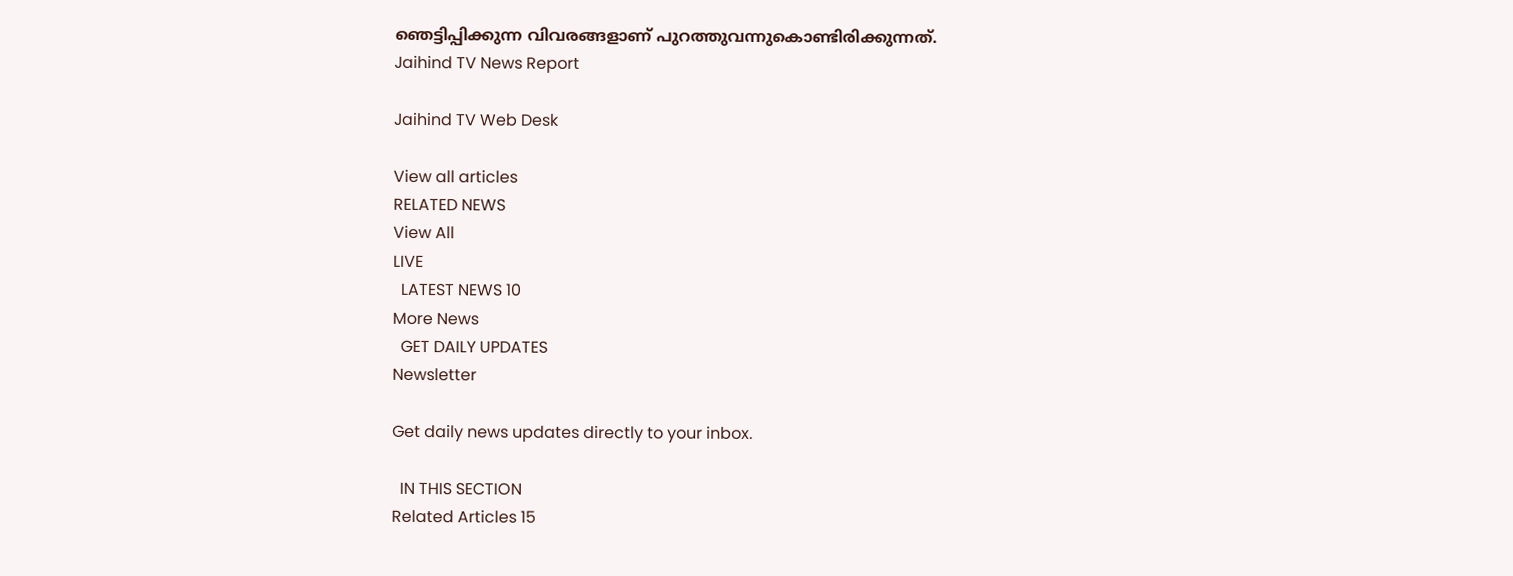ഞെട്ടിപ്പിക്കുന്ന വിവരങ്ങളാണ് പുറത്തുവന്നുകൊണ്ടിരിക്കുന്നത്.
Jaihind TV News Report

Jaihind TV Web Desk

View all articles
RELATED NEWS
View All
LIVE
  LATEST NEWS 10
More News
  GET DAILY UPDATES
Newsletter

Get daily news updates directly to your inbox.

  IN THIS SECTION
Related Articles 15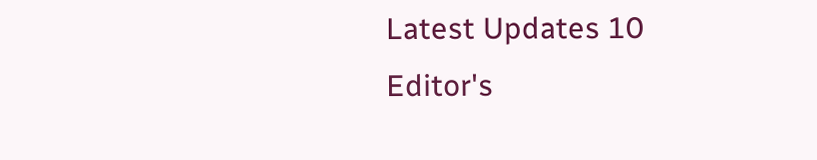Latest Updates 10
Editor's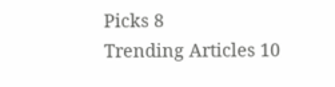Picks 8
Trending Articles 10